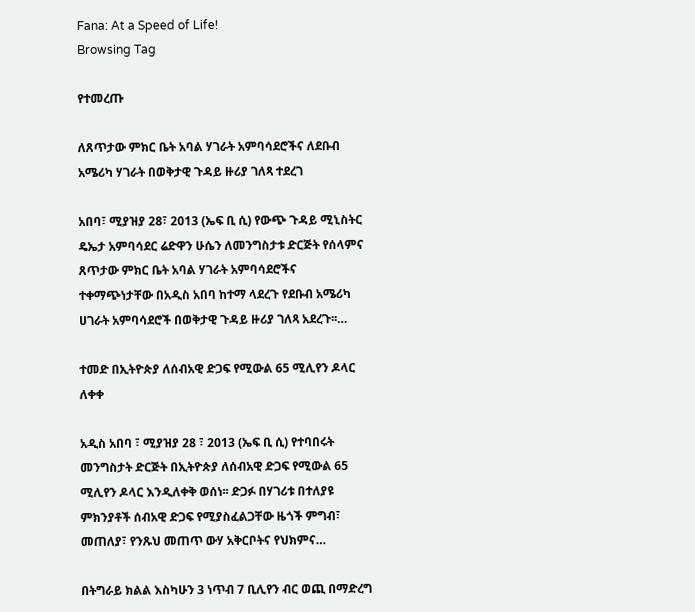Fana: At a Speed of Life!
Browsing Tag

የተመረጡ

ለጸጥታው ምክር ቤት አባል ሃገራት አምባሳደሮችና ለደቡብ አሜሪካ ሃገራት በወቅታዊ ጉዳይ ዙሪያ ገለጻ ተደረገ

አበባ፣ ሚያዝያ 28፣ 2013 (ኤፍ ቢ ሲ) የውጭ ጉዳይ ሚኒስትር ዴኤታ አምባሳደር ሬድዋን ሁሴን ለመንግስታቱ ድርጅት የሰላምና ጸጥታው ምክር ቤት አባል ሃገራት አምባሳደሮችና ተቀማጭነታቸው በአዲስ አበባ ከተማ ላደረጉ የደቡብ አሜሪካ ሀገራት አምባሳደሮች በወቅታዊ ጉዳይ ዙሪያ ገለጻ አደረጉ፡፡…

ተመድ በኢትዮጵያ ለሰብአዊ ድጋፍ የሚውል 65 ሚሊየን ዶላር ለቀቀ

አዲስ አበባ ፣ ሚያዝያ 28 ፣ 2013 (ኤፍ ቢ ሲ) የተባበሩት መንግስታት ድርጅት በኢትዮጵያ ለሰብአዊ ድጋፍ የሚውል 65 ሚሊየን ዶላር እንዲለቀቅ ወሰነ፡፡ ድጋፉ በሃገሪቱ በተለያዩ ምክንያቶች ሰብአዊ ድጋፍ የሚያስፈልጋቸው ዜጎች ምግብ፣ መጠለያ፣ የንጹህ መጠጥ ውሃ አቅርቦትና የህክምና…

በትግራይ ክልል እስካሁን 3 ነጥብ 7 ቢሊየን ብር ወጪ በማድረግ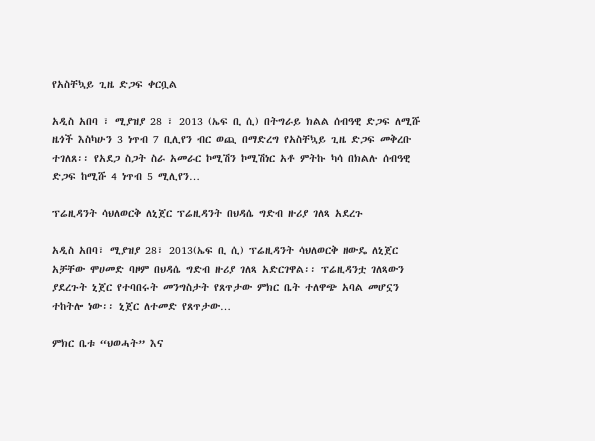የአስቸኳይ ጊዜ ድጋፍ ቀርቧል

አዲስ አበባ ፣ ሚያዝያ 28 ፣ 2013 (ኤፍ ቢ ሲ) በትግራይ ክልል ሰብዓዊ ድጋፍ ለሚሹ ዜጎች እስካሁን 3 ነጥብ 7 ቢሊየን ብር ወጪ በማድረግ የአስቸኳይ ጊዜ ድጋፍ መቅረቡ ተገለጸ፡፡ የአደጋ ስጋት ስራ አመራር ኮሚሽን ኮሚሽነር አቶ ምትኩ ካሳ በክልሉ ሰብዓዊ ድጋፍ ከሚሹ 4 ነጥብ 5 ሚሊየን…

ፕሬዚዳንት ሳህለወርቅ ለኒጀር ፕሬዚዳንት በህዳሴ ግድብ ዙሪያ ገለጻ አደረጉ

አዲስ አበባ፣ ሚያዝያ 28፣ 2013(ኤፍ ቢ ሲ) ፕሬዚዳንት ሳህለወርቅ ዘውዴ ለኒጀር አቻቸው ሞሀመድ ባዞም በህዳሴ ግድብ ዙሪያ ገለጻ አድርገዋል፡፡ ፕሬዚዳንቷ ገለጻውን ያደረጉት ኒጀር የተባበሩት መንግስታት የጸጥታው ምክር ቤት ተለዋጭ አባል መሆኗን ተከትሎ ነው፡፡ ኒጀር ለተመድ የጸጥታው…

ምክር ቤቱ “ህወሓት” እና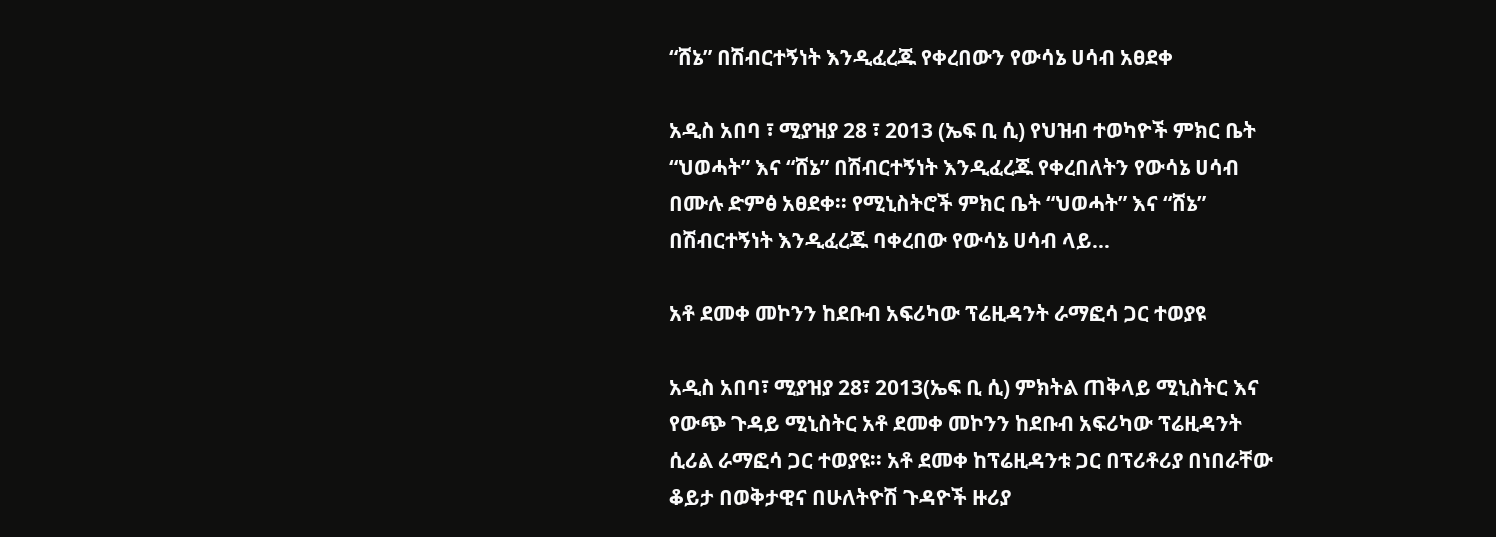“ሸኔ” በሽብርተኝነት እንዲፈረጁ የቀረበውን የውሳኔ ሀሳብ አፀደቀ

አዲስ አበባ ፣ ሚያዝያ 28 ፣ 2013 (ኤፍ ቢ ሲ) የህዝብ ተወካዮች ምክር ቤት “ህወሓት” እና “ሸኔ” በሽብርተኝነት እንዲፈረጁ የቀረበለትን የውሳኔ ሀሳብ በሙሉ ድምፅ አፀደቀ፡፡ የሚኒስትሮች ምክር ቤት “ህወሓት” እና “ሸኔ” በሽብርተኝነት እንዲፈረጁ ባቀረበው የውሳኔ ሀሳብ ላይ…

አቶ ደመቀ መኮንን ከደቡብ አፍሪካው ፕሬዚዳንት ራማፎሳ ጋር ተወያዩ

አዲስ አበባ፣ ሚያዝያ 28፣ 2013(ኤፍ ቢ ሲ) ምክትል ጠቅላይ ሚኒስትር እና የውጭ ጉዳይ ሚኒስትር አቶ ደመቀ መኮንን ከደቡብ አፍሪካው ፕሬዚዳንት ሲሪል ራማፎሳ ጋር ተወያዩ፡፡ አቶ ደመቀ ከፕሬዚዳንቱ ጋር በፕሪቶሪያ በነበራቸው ቆይታ በወቅታዊና በሁለትዮሽ ጉዳዮች ዙሪያ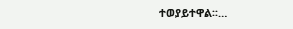ተወያይተዋል፡፡…